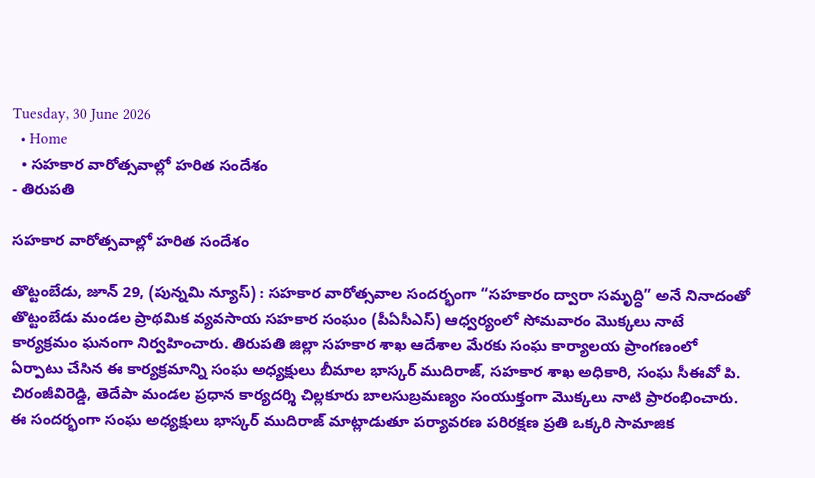Tuesday, 30 June 2026
  • Home
  • సహకార వారోత్సవాల్లో హరిత సందేశం
- తిరుపతి

సహకార వారోత్సవాల్లో హరిత సందేశం

తొట్టంబేడు, జూన్ 29, (పున్నమి న్యూస్) : సహకార వారోత్సవాల సందర్భంగా “సహకారం ద్వారా సమృద్ధి” అనే నినాదంతో తొట్టంబేడు మండల ప్రాథమిక వ్యవసాయ సహకార సంఘం (పీఏసీఎస్) ఆధ్వర్యంలో సోమవారం మొక్కలు నాటే కార్యక్రమం ఘనంగా నిర్వహించారు. తిరుపతి జిల్లా సహకార శాఖ ఆదేశాల మేరకు సంఘ కార్యాలయ ప్రాంగణంలో ఏర్పాటు చేసిన ఈ కార్యక్రమాన్ని సంఘ అధ్యక్షులు బీమాల భాస్కర్ ముదిరాజ్, సహకార శాఖ అధికారి, సంఘ సీఈవో పి. చిరంజీవిరెడ్డి, తెదేపా మండల ప్రధాన కార్యదర్శి చిల్లకూరు బాలసుబ్రమణ్యం సంయుక్తంగా మొక్కలు నాటి ప్రారంభించారు. ఈ సందర్భంగా సంఘ అధ్యక్షులు భాస్కర్ ముదిరాజ్ మాట్లాడుతూ పర్యావరణ పరిరక్షణ ప్రతి ఒక్కరి సామాజిక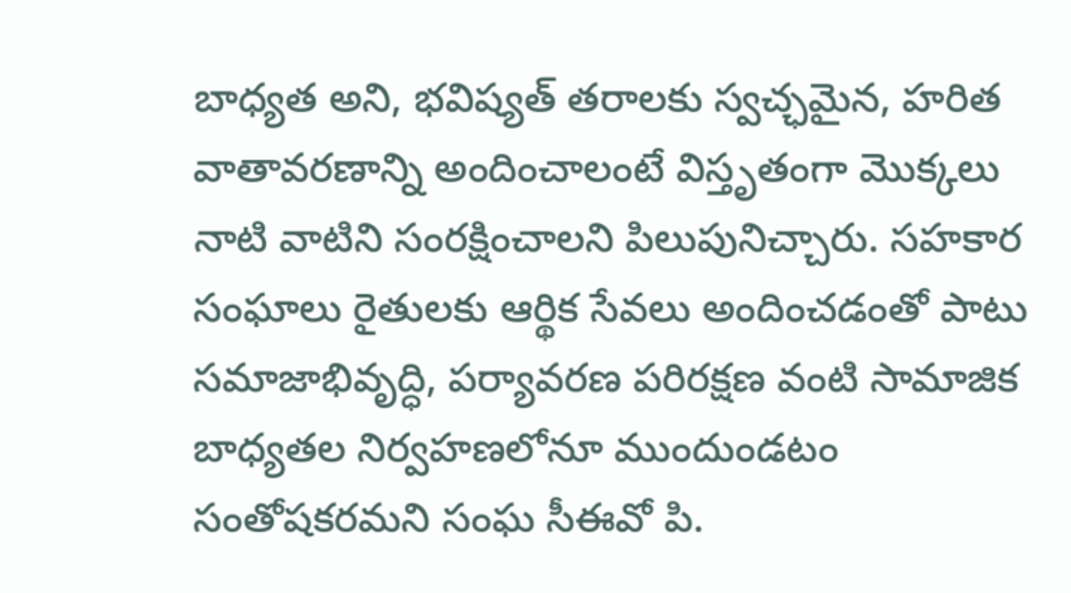బాధ్యత అని, భవిష్యత్ తరాలకు స్వచ్ఛమైన, హరిత వాతావరణాన్ని అందించాలంటే విస్తృతంగా మొక్కలు నాటి వాటిని సంరక్షించాలని పిలుపునిచ్చారు. సహకార సంఘాలు రైతులకు ఆర్థిక సేవలు అందించడంతో పాటు సమాజాభివృద్ధి, పర్యావరణ పరిరక్షణ వంటి సామాజిక బాధ్యతల నిర్వహణలోనూ ముందుండటం సంతోషకరమని సంఘ సీఈవో పి.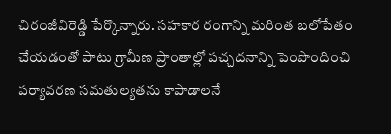చిరంజీవిరెడ్డి పేర్కొన్నారు. సహకార రంగాన్ని మరింత బలోపేతం చేయడంతో పాటు గ్రామీణ ప్రాంతాల్లో పచ్చదనాన్ని పెంపొందించి పర్యావరణ సమతుల్యతను కాపాడాలనే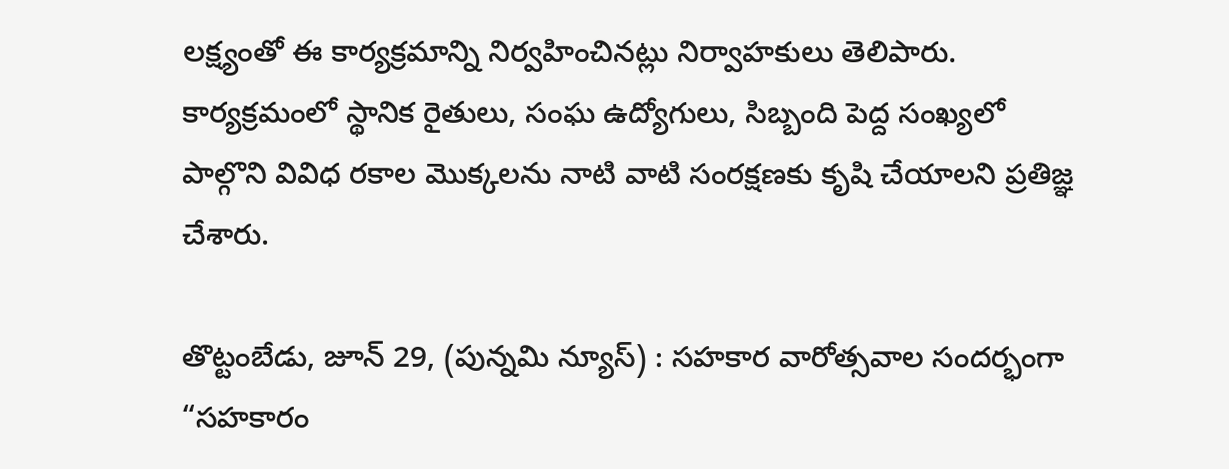లక్ష్యంతో ఈ కార్యక్రమాన్ని నిర్వహించినట్లు నిర్వాహకులు తెలిపారు. కార్యక్రమంలో స్థానిక రైతులు, సంఘ ఉద్యోగులు, సిబ్బంది పెద్ద సంఖ్యలో పాల్గొని వివిధ రకాల మొక్కలను నాటి వాటి సంరక్షణకు కృషి చేయాలని ప్రతిజ్ఞ చేశారు.

తొట్టంబేడు, జూన్ 29, (పున్నమి న్యూస్) : సహకార వారోత్సవాల సందర్భంగా “సహకారం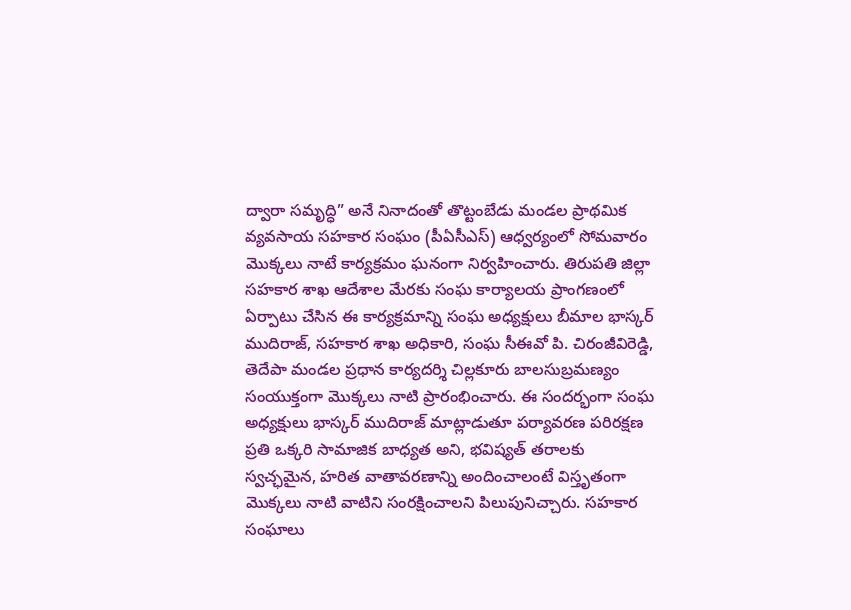ద్వారా సమృద్ధి” అనే నినాదంతో తొట్టంబేడు మండల ప్రాథమిక వ్యవసాయ సహకార సంఘం (పీఏసీఎస్) ఆధ్వర్యంలో సోమవారం మొక్కలు నాటే కార్యక్రమం ఘనంగా నిర్వహించారు. తిరుపతి జిల్లా సహకార శాఖ ఆదేశాల మేరకు సంఘ కార్యాలయ ప్రాంగణంలో ఏర్పాటు చేసిన ఈ కార్యక్రమాన్ని సంఘ అధ్యక్షులు బీమాల భాస్కర్ ముదిరాజ్, సహకార శాఖ అధికారి, సంఘ సీఈవో పి. చిరంజీవిరెడ్డి, తెదేపా మండల ప్రధాన కార్యదర్శి చిల్లకూరు బాలసుబ్రమణ్యం సంయుక్తంగా మొక్కలు నాటి ప్రారంభించారు. ఈ సందర్భంగా సంఘ అధ్యక్షులు భాస్కర్ ముదిరాజ్ మాట్లాడుతూ పర్యావరణ పరిరక్షణ ప్రతి ఒక్కరి సామాజిక బాధ్యత అని, భవిష్యత్ తరాలకు స్వచ్ఛమైన, హరిత వాతావరణాన్ని అందించాలంటే విస్తృతంగా మొక్కలు నాటి వాటిని సంరక్షించాలని పిలుపునిచ్చారు. సహకార సంఘాలు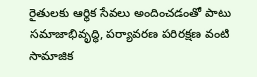రైతులకు ఆర్థిక సేవలు అందించడంతో పాటు సమాజాభివృద్ధి, పర్యావరణ పరిరక్షణ వంటి సామాజిక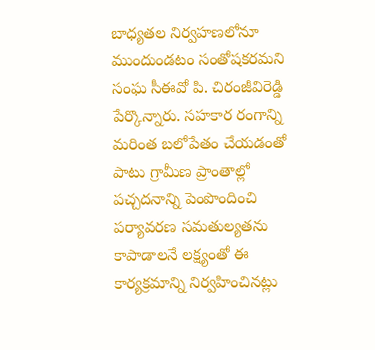బాధ్యతల నిర్వహణలోనూ ముందుండటం సంతోషకరమని సంఘ సీఈవో పి. చిరంజీవిరెడ్డి పేర్కొన్నారు. సహకార రంగాన్ని మరింత బలోపేతం చేయడంతో పాటు గ్రామీణ ప్రాంతాల్లో పచ్చదనాన్ని పెంపొందించి పర్యావరణ సమతుల్యతను కాపాడాలనే లక్ష్యంతో ఈ కార్యక్రమాన్ని నిర్వహించినట్లు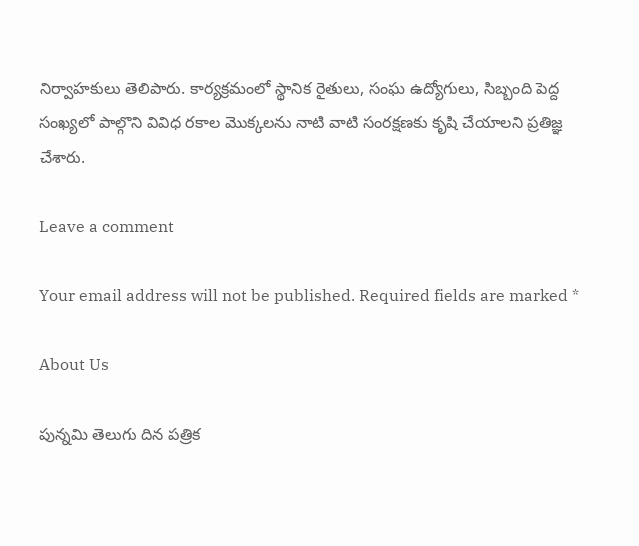నిర్వాహకులు తెలిపారు. కార్యక్రమంలో స్థానిక రైతులు, సంఘ ఉద్యోగులు, సిబ్బంది పెద్ద సంఖ్యలో పాల్గొని వివిధ రకాల మొక్కలను నాటి వాటి సంరక్షణకు కృషి చేయాలని ప్రతిజ్ఞ చేశారు.

Leave a comment

Your email address will not be published. Required fields are marked *

About Us

పున్నమి తెలుగు దిన పత్రిక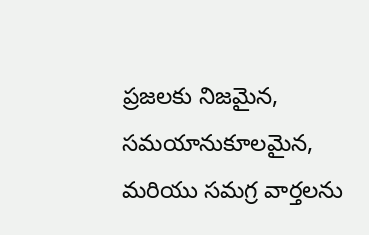ప్రజలకు నిజమైన, సమయానుకూలమైన, మరియు సమగ్ర వార్తలను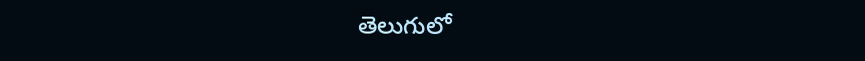తెలుగులో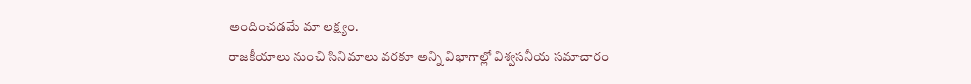అందించడమే మా లక్ష్యం.
రాజకీయాలు నుంచి సినిమాలు వరకూ అన్ని విభాగాల్లో విశ్వసనీయ సమాచారం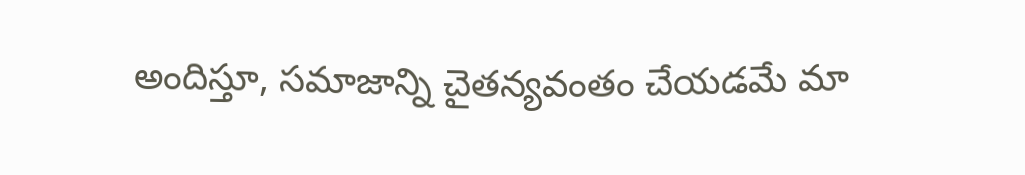అందిస్తూ, సమాజాన్ని చైతన్యవంతం చేయడమే మా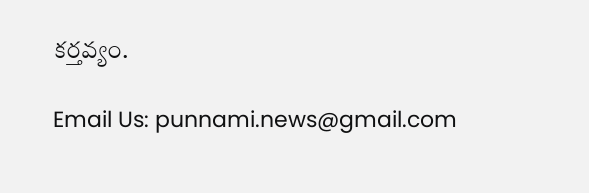కర్తవ్యం.

Email Us: punnami.news@gmail.com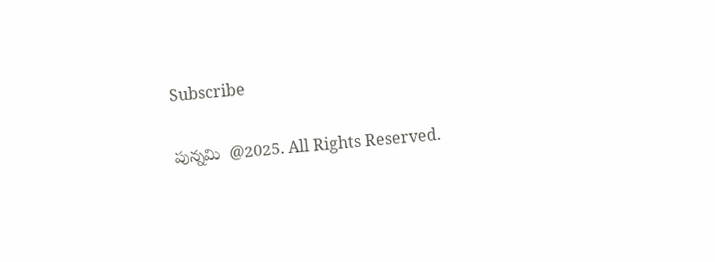Subscribe

పున్నమి  @2025. All Rights Reserved.